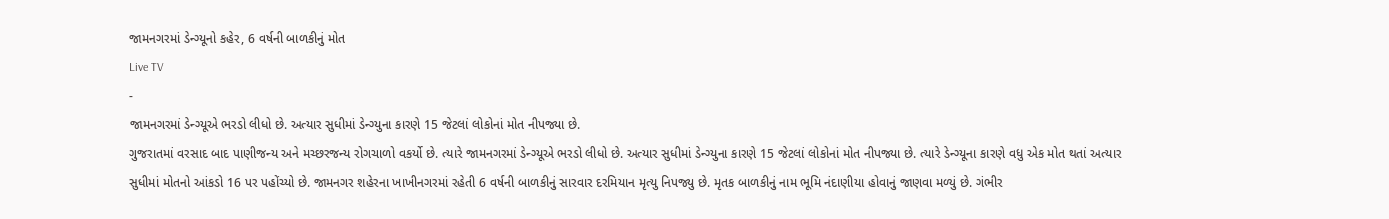જામનગરમાં ડેન્ગ્યૂનો કહેર, 6 વર્ષની બાળકીનું મોત
Live TV
-
જામનગરમાં ડેન્ગ્યૂએ ભરડો લીધો છે. અત્યાર સુધીમાં ડેન્ગ્યુના કારણે 15 જેટલાં લોકોનાં મોત નીપજ્યા છે.
ગુજરાતમાં વરસાદ બાદ પાણીજન્ય અને મચ્છરજન્ય રોગચાળો વકર્યો છે. ત્યારે જામનગરમાં ડેન્ગ્યૂએ ભરડો લીધો છે. અત્યાર સુધીમાં ડેન્ગ્યુના કારણે 15 જેટલાં લોકોનાં મોત નીપજ્યા છે. ત્યારે ડેન્ગ્યૂના કારણે વધુ એક મોત થતાં અત્યાર સુધીમાં મોતનો આંકડો 16 પર પહોંચ્યો છે. જામનગર શહેરના ખાખીનગરમાં રહેતી 6 વર્ષની બાળકીનું સારવાર દરમિયાન મૃત્યુ નિપજ્યુ છે. મૃતક બાળકીનું નામ ભૂમિ નંદાણીયા હોવાનું જાણવા મળ્યું છે. ગંભીર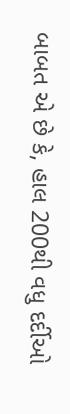બાબત એ છે કે, હાલ 200થી વધુ દર્દીઓ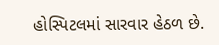હોસ્પિટલમાં સારવાર હેઠળ છે.